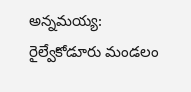అన్నమయ్య: రైల్వేకోడూరు మండలం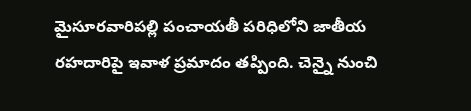మైసూరవారిపల్లి పంచాయతీ పరిధిలోని జాతీయ రహదారిపై ఇవాళ ప్రమాదం తప్పింది. చెన్నై నుంచి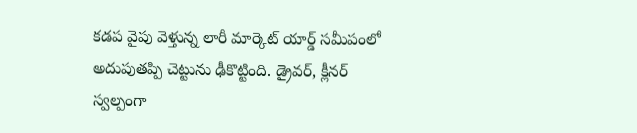కడప వైపు వెళ్తున్న లారీ మార్కెట్ యార్డ్ సమీపంలో అదుపుతప్పి చెట్టును ఢీకొట్టింది. డ్రైవర్, క్లీనర్ స్వల్పంగా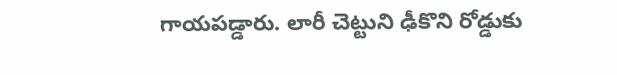గాయపడ్డారు. లారీ చెట్టుని ఢీకొని రోడ్డుకు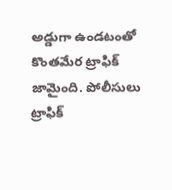అడ్డుగా ఉండటంతో కొంతమేర ట్రాఫిక్ జామైంది. పోలీసులు ట్రాఫిక్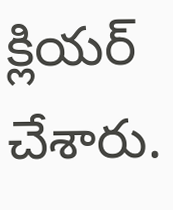క్లియర్ చేశారు.